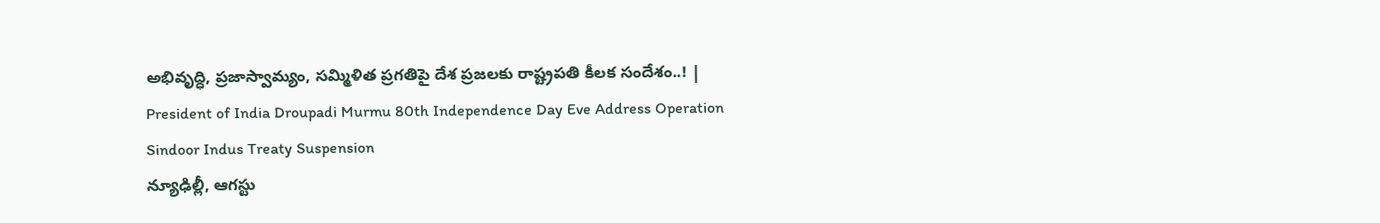అభివృద్ధి, ప్రజాస్వామ్యం, సమ్మిళిత ప్రగతిపై దేశ ప్రజలకు రాష్ట్రపతి కీలక సందేశం..! | President of India Droupadi Murmu 80th Independence Day Eve Address Operation Sindoor Indus Treaty Suspension
న్యూఢిల్లీ, ఆగస్టు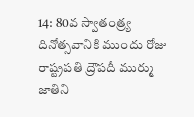14: 80వ స్వాతంత్ర్య దినోత్సవానికి ముందు రోజు రాష్ట్రపతి ద్రౌపదీ ముర్ము జాతిని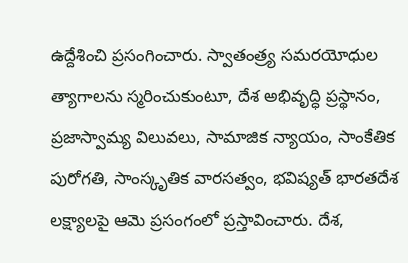ఉద్దేశించి ప్రసంగించారు. స్వాతంత్ర్య సమరయోధుల త్యాగాలను స్మరించుకుంటూ, దేశ అభివృద్ధి ప్రస్థానం, ప్రజాస్వామ్య విలువలు, సామాజిక న్యాయం, సాంకేతిక పురోగతి, సాంస్కృతిక వారసత్వం, భవిష్యత్ భారతదేశ లక్ష్యాలపై ఆమె ప్రసంగంలో ప్రస్తావించారు. దేశ,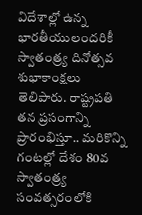విదేశాల్లో ఉన్న భారతీయులందరికీ స్వాతంత్ర్య దినోత్సవ శుభాకాంక్షలు తెలిపారు. రాష్ట్రపతి తన ప్రసంగాన్ని ప్రారంభిస్తూ.. మరికొన్ని గంటల్లో దేశం 80వ స్వాతంత్ర్య సంవత్సరంలోకి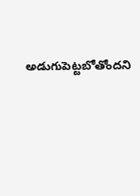అడుగుపెట్టబోతోందని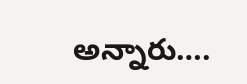అన్నారు….